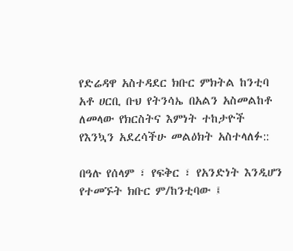የድሬዳዋ አስተዳደር ክቡር ምክትል ከንቲባ አቶ ሀርቢ ቡህ የትንሳኤ በአልን አስመልከቶ ለመላው የክርስትና እምነት ተከታዮች የእንኳን አደረሳችሁ መልዕክት አስተላለፉ::

በዓሉ የሰላም ፣ የፍቅር ፣ የአንድነት እንዲሆን የተመኙት ክቡር ም/ከንቲባው ፤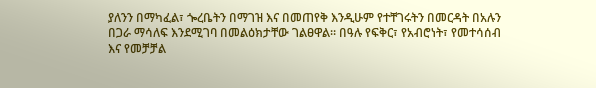ያለንን በማካፈል፣ ጐረቤትን በማገዝ እና በመጠየቅ እንዲሁም የተቸገሩትን በመርዳት በአሉን በጋራ ማሳለፍ እንደሚገባ በመልዕክታቸው ገልፀዋል። በዓሉ የፍቅር፣ የአብሮነት፣ የመተሳሰብ እና የመቻቻል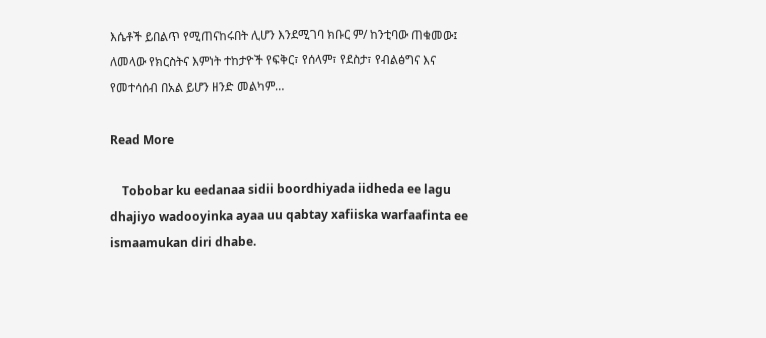እሴቶች ይበልጥ የሚጠናከሩበት ሊሆን እንደሚገባ ክቡር ም/ ከንቲባው ጠቁመው፤ ለመላው የክርስትና እምነት ተከታዮች የፍቅር፣ የሰላም፣ የደስታ፣ የብልፅግና እና የመተሳሰብ በአል ይሆን ዘንድ መልካም…

Read More

    Tobobar ku eedanaa sidii boordhiyada iidheda ee lagu dhajiyo wadooyinka ayaa uu qabtay xafiiska warfaafinta ee ismaamukan diri dhabe.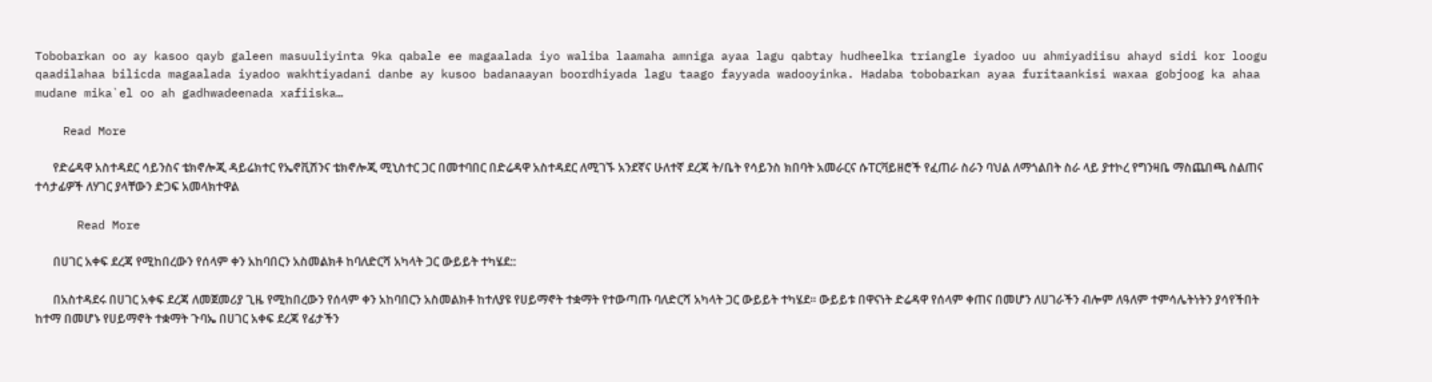Tobobarkan oo ay kasoo qayb galeen masuuliyinta 9ka qabale ee magaalada iyo waliba laamaha amniga ayaa lagu qabtay hudheelka triangle iyadoo uu ahmiyadiisu ahayd sidi kor loogu qaadilahaa bilicda magaalada iyadoo wakhtiyadani danbe ay kusoo badanaayan boordhiyada lagu taago fayyada wadooyinka. Hadaba tobobarkan ayaa furitaankisi waxaa gobjoog ka ahaa mudane mika`el oo ah gadhwadeenada xafiiska…

    Read More

      የድሬዳዋ አስተዳደር ሳይንስና ቴክኖሎጂ ዳይሬክተር የኤኖቪሽንና ቴክኖሎጂ ሚኒስተር ጋር በመተባበር በድሬዳዋ አስተዳደር ለሚገኙ አንደኛና ሁለተኛ ደረጃ ት/ቤት የሳይንስ ክበባት አመራርና ሱፐርቫይዘሮች የፈጠራ ስራን ባህል ለማጎልበት ስራ ላይ ያተኮረ የግንዛቤ ማስጨበጫ ስልጠና ተሳታፊዎች ለሃገር ያላቸውን ድጋፍ አመላክተዋል

      Read More

      በሀገር አቀፍ ደረጃ የሚከበረውን የሰላም ቀን አከባበርን አስመልክቶ ከባለድርሻ አካላት ጋር ውይይት ተካሄደ::

      በአስተዳደሩ በሀገር አቀፍ ደረጃ ለመጀመሪያ ጊዜ የሚከበረውን የሰላም ቀን አከባበርን አስመልክቶ ከተለያዩ የሀይማኖት ተቋማት የተውጣጡ ባለድርሻ አካላት ጋር ውይይት ተካሄደ። ውይይቱ በዋናነት ድሬዳዋ የሰላም ቀጠና በመሆን ለሀገራችን ብሎም ለዓለም ተምሳሌትነትን ያሳየችበት ከተማ በመሆኑ የሀይማኖት ተቋማት ጉባኤ በሀገር አቀፍ ደረጃ የፊታችን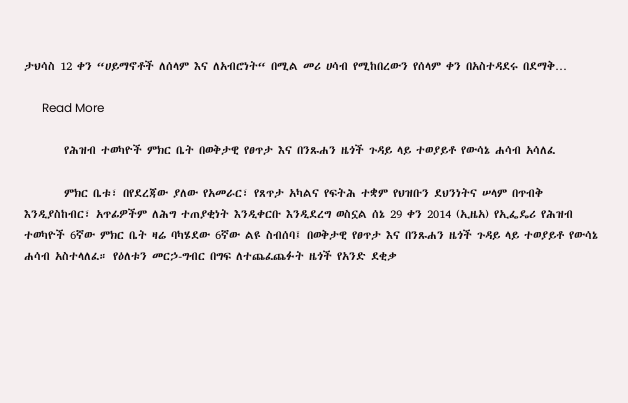ታህሳስ 12 ቀን “ሀይማኖቶች ለሰላም እና ለአብሮነት“ በሚል መሪ ሀሳብ የሚከበረውን የሰላም ቀን በአስተዳደሩ በደማቅ…

      Read More

        የሕዝብ ተወካዮች ምክር ቤት በወቅታዊ የፀጥታ እና በንጹሐን ዜጎች ጉዳይ ላይ ተወያይቶ የውሳኔ ሐሳብ አሳለፈ

        ምክር ቤቱ፣ በየደረጃው ያለው የአመራር፣ የጸጥታ አካልና የፍትሕ ተቋም የህዝቡን ደህንነትና ሠላም በጥብቅ እንዲያስከብር፣ አጥፊዎችም ለሕግ ተጠያቂነት እንዲቀርቡ እንዲደረግ ወስኗል ሰኔ 29 ቀን 2014 (ኢዜአ) የኢፌዴሪ የሕዝብ ተወካዮች 6ኛው ምክር ቤት ዛሬ ባካሄደው 6ኛው ልዩ ስብሰባ፤ በወቅታዊ የፀጥታ እና በንጹሐን ዜጎች ጉዳይ ላይ ተወያይቶ የውሳኔ ሐሳብ አስተላለፈ። የዕለቱን መርኃ-ግብር በግፍ ለተጨፈጨፉት ዜጎች የአንድ ደቂቃ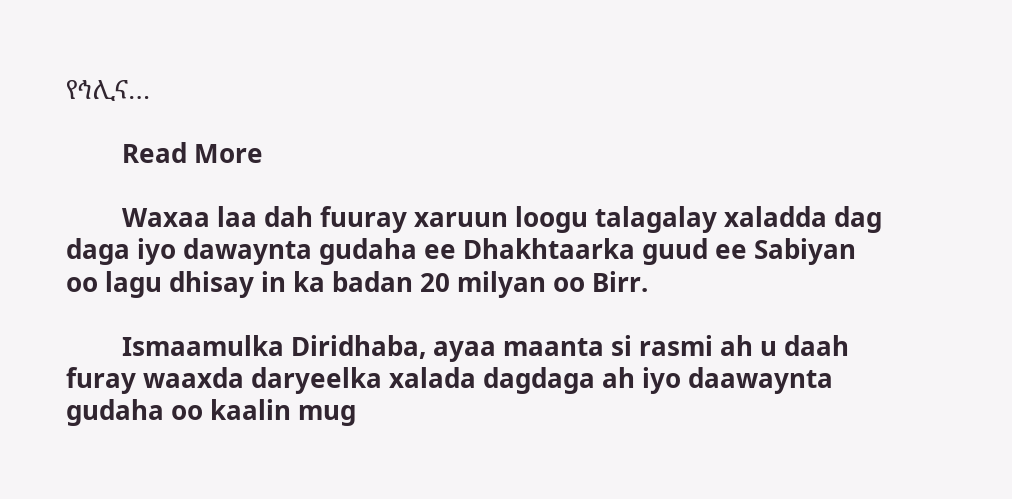የኅሊና…

        Read More

        Waxaa laa dah fuuray xaruun loogu talagalay xaladda dag daga iyo dawaynta gudaha ee Dhakhtaarka guud ee Sabiyan oo lagu dhisay in ka badan 20 milyan oo Birr.

        Ismaamulka Diridhaba, ayaa maanta si rasmi ah u daah furay waaxda daryeelka xalada dagdaga ah iyo daawaynta gudaha oo kaalin mug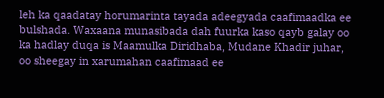leh ka qaadatay horumarinta tayada adeegyada caafimaadka ee bulshada. Waxaana munasibada dah fuurka kaso qayb galay oo ka hadlay duqa is Maamulka Diridhaba, Mudane Khadir juhar, oo sheegay in xarumahan caafimaad ee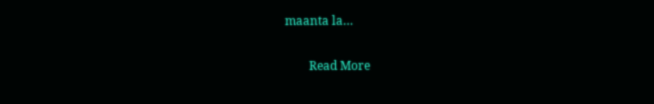maanta la…

        Read More